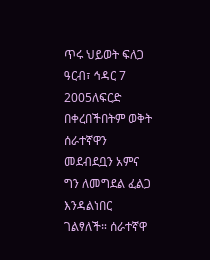ጥሩ ህይወት ፍለጋ
ዓርብ፣ ኅዳር 7 2005ለፍርድ በቀረበችበትም ወቅት ሰራተኛዋን መደብደቧን አምና ግን ለመግደል ፈልጋ እንዳልነበር ገልፃለች። ሰራተኛዋ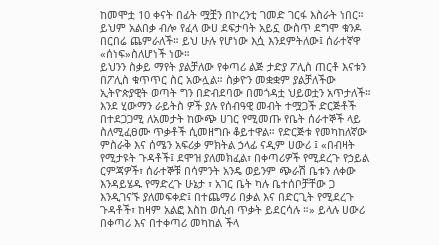ከመሞቷ 10 ቀናት በፊት ሟቿን በኮረንቲ ገመድ ገርፋ እስራት ነበር። ይህም አልበቃ ብሎ የፈላ ውሀ ደፍታባት አይኗ ውስጥ ደግሞ ቁንዶ በርበሬ ጨምራለች። ይህ ሁሉ የሆነው እሷ እንደምትለው፤ ሰራተኛዋ «ሰነፍ»ስለሆነች ነው።
ይህንን ስቃይ ማየት ያልቻለው የቀጣሪ ልጅ ታድያ ፖሊስ ጠርቶ እናቱን በፖሊስ ቁጥጥር ስር አውሏል። ስቃዮን መቋቋም ያልቻለችው ኢትዮጵያዊት ወጣት ግን በድብደባው በመጎዳቷ ህይወቷን አጥታለች።
እንደ ሂውማን ራይትስ ዎች ያሉ የሰብዓዊ መብት ተሟጋች ድርጅቶች በተደጋጋሚ ለአመታት ከውጭ ሀገር የሚመጡ የቤት ሰራተኞች ላይ ስለሚፈፀሙ ጥቃቶች ሲመዘግቡ ቆይተዋል። የድርጅቱ የመካከለኛው ምስራቅ እና ሰሜን አፍሪቃ ምክትል ኃላፊ ናዲም ሀውሪ ፤ «በብዛት የሚታዩት ጉዳቶች፤ ደሞዝ ያለመክፈል፣ በቀጣሪዎች የሚደረጉ የኃይል ርምጃዎች፣ ሰራተኞቹ በሳምንት አንዴ ወይንም ጭራሽ ቤቱን ለቀው እንዳይሄዱ የማድረጉ ሁኔታ ፣ አገር ቤት ካሉ ቤተሰቦቻቸው ጋ እንዲገናኙ ያለመፍቀድ፤ በተጨማሪ በቃል እና በድርጊት የሚደረጉ ጉዳቶች፣ ከዛም አልፎ እስከ ወሲብ ጥቃት ይደርሳሉ ።» ይላሉ ሀውሪ
በቀጣሪ እና በተቀጣሪ መካከል ችላ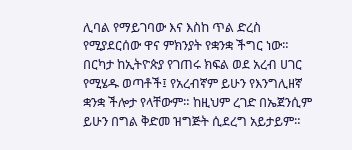ሊባል የማይገባው እና እስከ ጥል ድረስ የሚያደርሰው ዋና ምክንያት የቋንቋ ችግር ነው። በርካታ ከኢትዮጵያ የገጠሩ ክፍል ወደ አረብ ሀገር የሚሄዱ ወጣቶች፤ የአረብኛም ይሁን የእንግሊዘኛ ቋንቋ ችሎታ የላቸውም። ከዚህም ረገድ በኤጀንሲም ይሁን በግል ቅድመ ዝግጅት ሲደረግ አይታይም።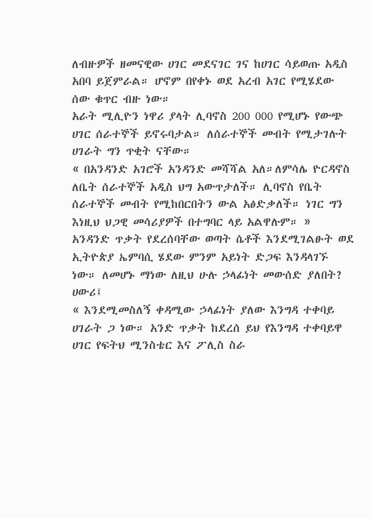ለብዙዎች ዘመናዊው ሀገር መደናገር ገና ከሀገር ሳይወጡ አዲስ አበባ ይጀምራል። ሆኖም በየቀኑ ወደ አረብ አገር የሚሄደው ሰው ቁጥር ብዙ ነው።
አራት ሚሊዮን ነዋሪ ያላት ሊባኖስ 200 000 የሚሆኑ የውጭ ሀገር ሰራተኞች ይኖሩባታል። ለሰራተኞች መብት የሚታገሉት ሀገራት ግን ጥቂት ናቸው።
« በአንዳንድ አገሮች አንዳንድ መሻሻል አለ።ለምሳሌ ዮርዳኖስ ለቤት ሰራተኞች አዲስ ህግ አውጥታለች። ሊባኖስ የቤት ሰራተኞች መብት የሚከበርበትን ውል አፅድቃለች። ነገር ግን እነዚህ ህጋዊ መሳሪያዎች በተግባር ላይ አልዋሉም። »
አንዳንድ ጥቃት የደረሰባቸው ወጣት ሴቶች እንደሚገልፁት ወደ ኢትዮጵያ ኤምባሲ ሄደው ምንም አይነት ድጋፍ እንዳላገኙ ነው። ለመሆኑ ማነው ለዚህ ሁሉ ኃላፊነት መውሰድ ያለበት? ሀውሪ፤
« እንደሚመስለኝ ቀዳሚው ኃላፊነት ያለው እንግዳ ተቀባይ ሀገራት ጋ ነው። አንድ ጥቃት ከደረሰ ይህ የእንግዳ ተቀባይዋ ሀገር የፍትህ ሚንስቴር እና ፖሊስ ስራ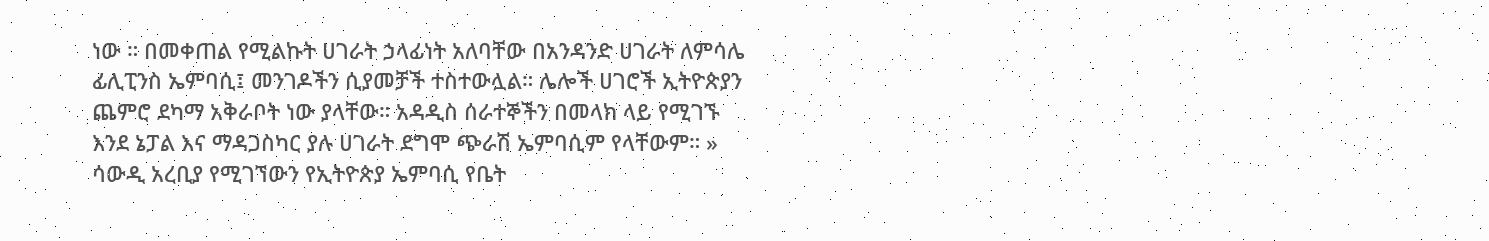ነው ። በመቀጠል የሚልኩት ሀገራት ኃላፊነት አለባቸው በአንዳንድ ሀገራት ለምሳሌ ፊሊፒንስ ኤምባሲ፤ መንገዶችን ሲያመቻች ተስተውሏል። ሌሎች ሀገሮች ኢትዮጵያን ጨምሮ ደካማ አቅራቦት ነው ያላቸው። አዳዲስ ሰራተኞችን በመላክ ላይ የሚገኙ እንደ ኔፓል እና ማዳጋስካር ያሉ ሀገራት ደግሞ ጭራሽ ኤምባሲም የላቸውም። »
ሳውዲ አረቢያ የሚገኘውን የኢትዮጵያ ኤምባሲ የቤት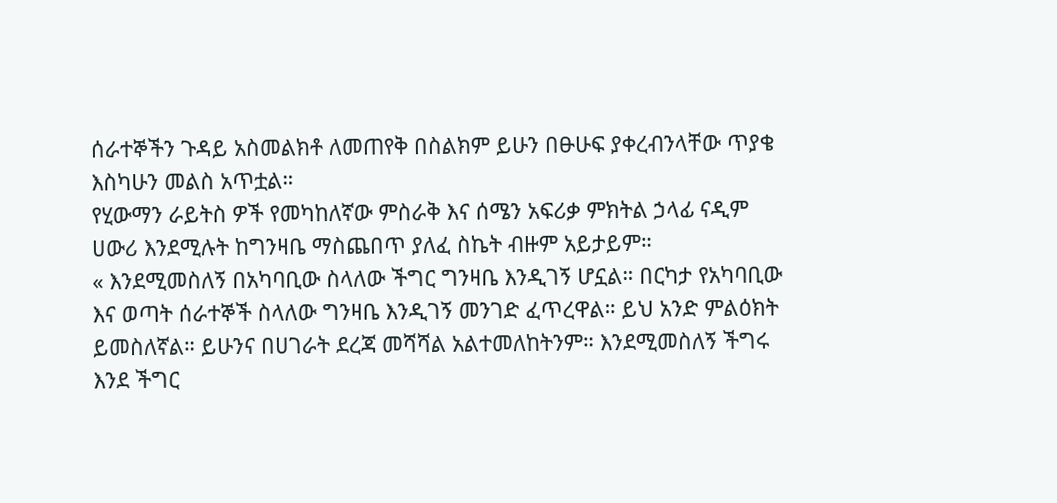ሰራተኞችን ጉዳይ አስመልክቶ ለመጠየቅ በስልክም ይሁን በፁሁፍ ያቀረብንላቸው ጥያቄ እስካሁን መልስ አጥቷል።
የሂውማን ራይትስ ዎች የመካከለኛው ምስራቅ እና ሰሜን አፍሪቃ ምክትል ኃላፊ ናዲም ሀውሪ እንደሚሉት ከግንዛቤ ማስጨበጥ ያለፈ ስኬት ብዙም አይታይም።
« እንደሚመስለኝ በአካባቢው ስላለው ችግር ግንዛቤ እንዲገኝ ሆኗል። በርካታ የአካባቢው እና ወጣት ሰራተኞች ስላለው ግንዛቤ እንዲገኝ መንገድ ፈጥረዋል። ይህ አንድ ምልዕክት ይመስለኛል። ይሁንና በሀገራት ደረጃ መሻሻል አልተመለከትንም። እንደሚመስለኝ ችግሩ እንደ ችግር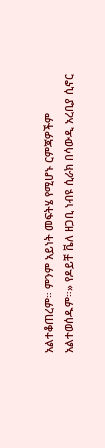አልተቆጠረም። ምንም አይነት መፍትሄ የሚሆኑ ርምጃዎችም አልተወሰዱም።» የዶይቸ ቬለ ዘጋቢ ነብዩ ሲራክ በሳውዲ አረቢያ ሲኖር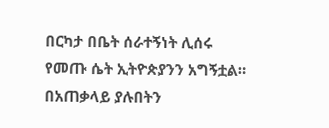በርካታ በቤት ሰራተኝነት ሊሰሩ የመጡ ሴት ኢትዮጵያንን አግኝቷል። በአጠቃላይ ያሉበትን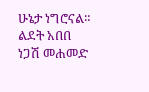ሁኔታ ነግሮናል።
ልደት አበበ
ነጋሽ መሐመድ